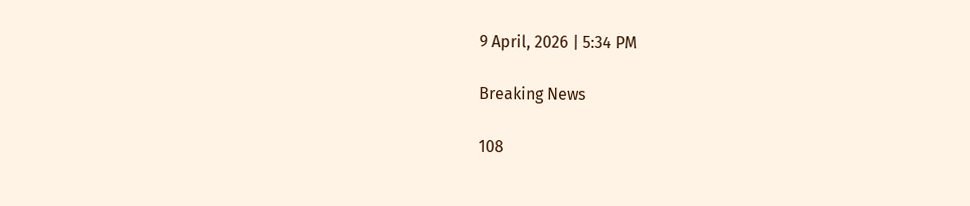9 April, 2026 | 5:34 PM

Breaking News

108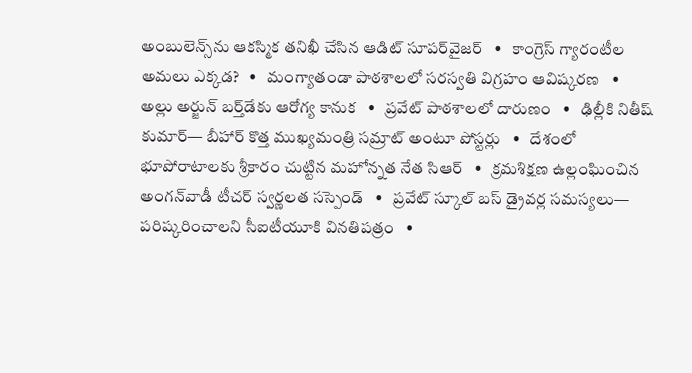అంబులెన్స్‌ను ఆకస్మిక తనిఖీ చేసిన ఆడిట్ సూపర్‌వైజర్‌   •   కాంగ్రెస్ గ్యారంటీల అమలు ఎక్కడ?   •   మంగ్యాతండా పాఠశాలలో సరస్వతి విగ్రహం ఆవిష్కరణ   •   అల్లు అర్జున్ బర్త్‌డేకు ఆరోగ్య కానుక   •   ప్రవేట్ పాఠశాలలో దారుణం   •   ఢిల్లీకి నితీష్ కుమార్— బీహార్ కొత్త ముఖ్యమంత్రి సమ్రాట్‌ అంటూ పోస్టర్లు   •   దేశంలో భూపోరాటాలకు శ్రీకారం చుట్టిన మహోన్నత నేత సిఆర్   •   క్రమశిక్షణ ఉల్లంఘించిన అంగన్‌వాడీ టీచర్ స్వర్ణలత సస్పెండ్   •   ప్రవేట్ స్కూల్ బస్ డ్రైవర్ల సమస్యలు— పరిష్కరించాలని సీఐటీయూకి వినతిపత్రం   •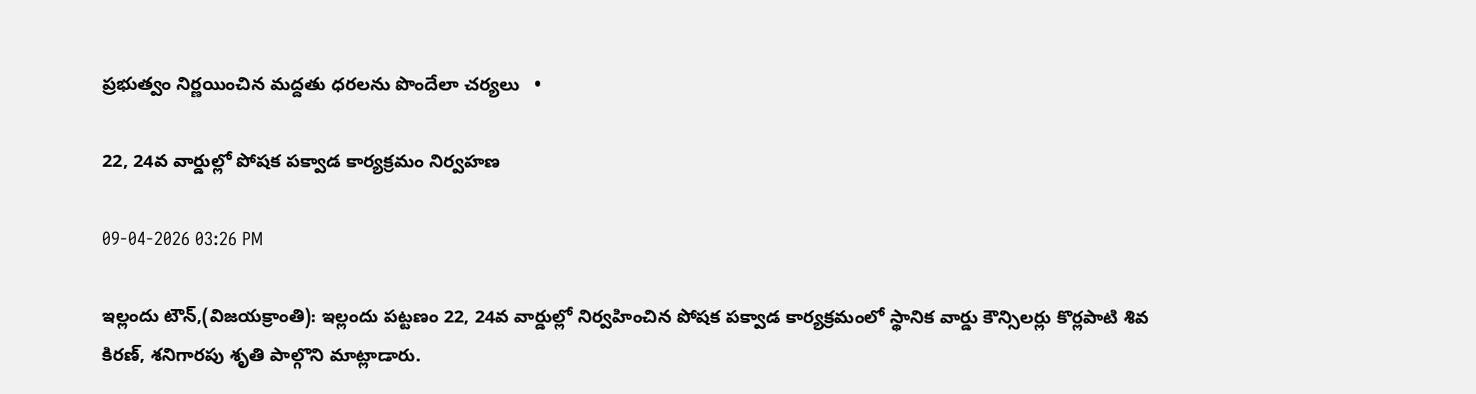ప్రభుత్వం నిర్ణయించిన మద్దతు ధరలను పొందేలా చర్యలు   •

22, 24వ వార్డుల్లో పోషక పక్వాడ కార్యక్రమం నిర్వహణ

09-04-2026 03:26 PM

ఇల్లందు టౌన్,(విజయక్రాంతి): ఇల్లందు పట్టణం 22, 24వ వార్డుల్లో నిర్వహించిన పోషక పక్వాడ కార్యక్రమంలో స్థానిక వార్డు కౌన్సిలర్లు కొర్లపాటి శివ కిరణ్, శనిగారపు శృతి పాల్గొని మాట్లాడారు.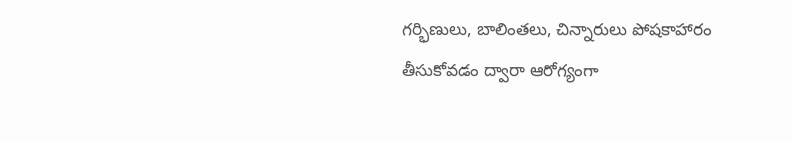గర్భిణులు, బాలింతలు, చిన్నారులు పోషకాహారం తీసుకోవడం ద్వారా ఆరోగ్యంగా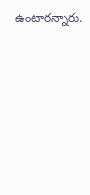ఉంటారన్నారు.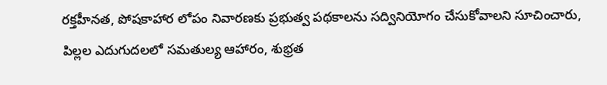రక్తహీనత, పోషకాహార లోపం నివారణకు ప్రభుత్వ పథకాలను సద్వినియోగం చేసుకోవాలని సూచించారు, పిల్లల ఎదుగుదలలో సమతుల్య ఆహారం, శుభ్రత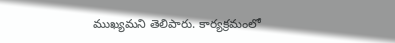ముఖ్యమని తెలిపారు. కార్యక్రమంలో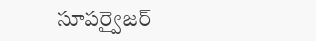సూపర్వైజర్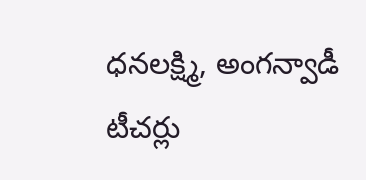ధనలక్ష్మి, అంగన్వాడీ టీచర్లు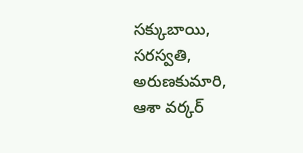సక్కుబాయి, సరస్వతి, అరుణకుమారి, ఆశా వర్కర్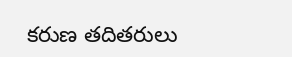కరుణ తదితరులు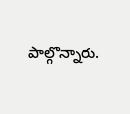పాల్గొన్నారు.